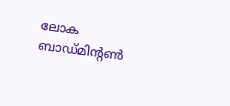ലോക ബാഡ്മിന്റൺ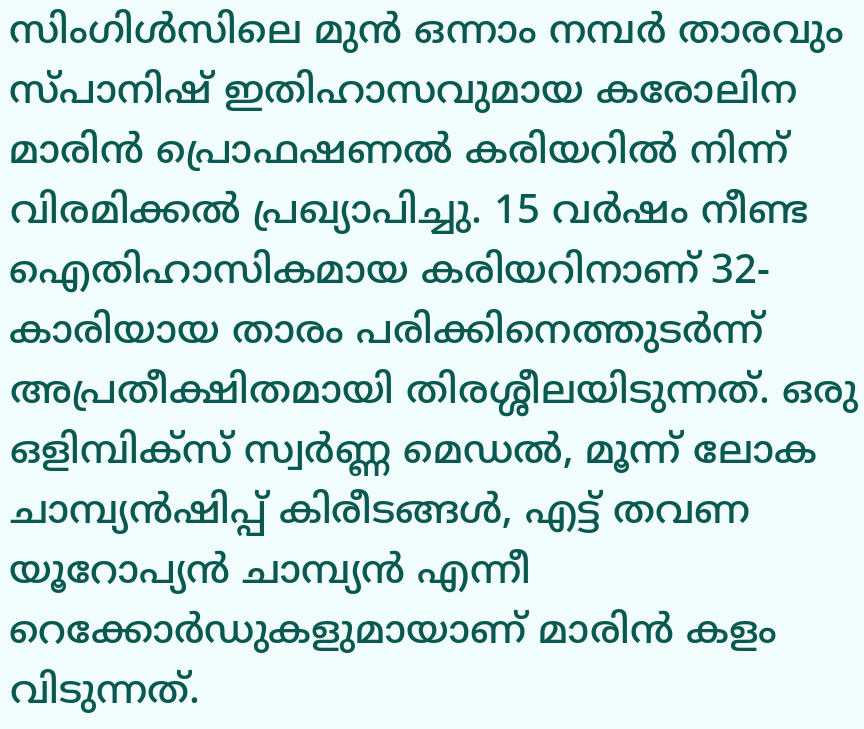സിംഗിൾസിലെ മുൻ ഒന്നാം നമ്പർ താരവും സ്പാനിഷ് ഇതിഹാസവുമായ കരോലിന മാരിൻ പ്രൊഫഷണൽ കരിയറിൽ നിന്ന് വിരമിക്കൽ പ്രഖ്യാപിച്ചു. 15 വർഷം നീണ്ട ഐതിഹാസികമായ കരിയറിനാണ് 32-കാരിയായ താരം പരിക്കിനെത്തുടർന്ന് അപ്രതീക്ഷിതമായി തിരശ്ശീലയിടുന്നത്. ഒരു ഒളിമ്പിക്സ് സ്വർണ്ണ മെഡൽ, മൂന്ന് ലോക ചാമ്പ്യൻഷിപ്പ് കിരീടങ്ങൾ, എട്ട് തവണ യൂറോപ്യൻ ചാമ്പ്യൻ എന്നീ റെക്കോർഡുകളുമായാണ് മാരിൻ കളം വിടുന്നത്.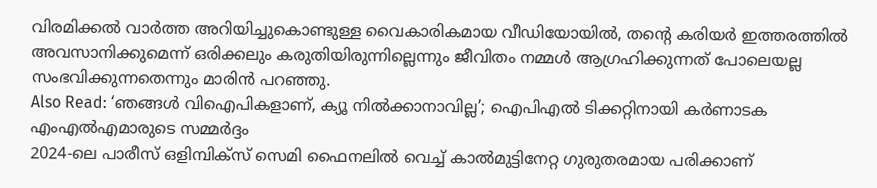വിരമിക്കൽ വാർത്ത അറിയിച്ചുകൊണ്ടുള്ള വൈകാരികമായ വീഡിയോയിൽ, തന്റെ കരിയർ ഇത്തരത്തിൽ അവസാനിക്കുമെന്ന് ഒരിക്കലും കരുതിയിരുന്നില്ലെന്നും ജീവിതം നമ്മൾ ആഗ്രഹിക്കുന്നത് പോലെയല്ല സംഭവിക്കുന്നതെന്നും മാരിൻ പറഞ്ഞു.
Also Read: ‘ഞങ്ങൾ വിഐപികളാണ്, ക്യൂ നിൽക്കാനാവില്ല’; ഐപിഎൽ ടിക്കറ്റിനായി കർണാടക എംഎൽഎമാരുടെ സമ്മർദ്ദം
2024-ലെ പാരീസ് ഒളിമ്പിക്സ് സെമി ഫൈനലിൽ വെച്ച് കാൽമുട്ടിനേറ്റ ഗുരുതരമായ പരിക്കാണ്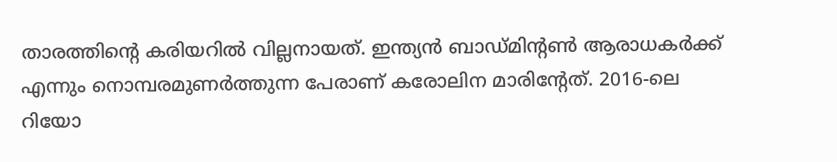താരത്തിന്റെ കരിയറിൽ വില്ലനായത്. ഇന്ത്യൻ ബാഡ്മിന്റൺ ആരാധകർക്ക് എന്നും നൊമ്പരമുണർത്തുന്ന പേരാണ് കരോലിന മാരിന്റേത്. 2016-ലെ റിയോ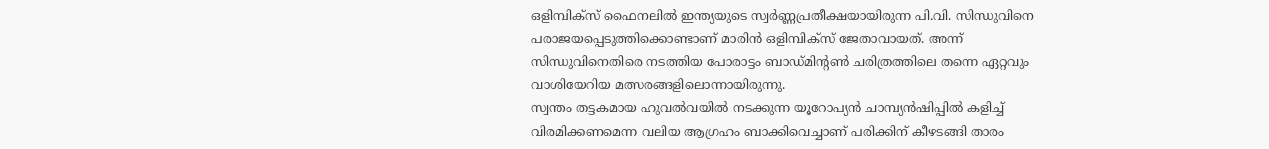ഒളിമ്പിക്സ് ഫൈനലിൽ ഇന്ത്യയുടെ സ്വർണ്ണപ്രതീക്ഷയായിരുന്ന പി.വി. സിന്ധുവിനെ പരാജയപ്പെടുത്തിക്കൊണ്ടാണ് മാരിൻ ഒളിമ്പിക്സ് ജേതാവായത്. അന്ന് സിന്ധുവിനെതിരെ നടത്തിയ പോരാട്ടം ബാഡ്മിന്റൺ ചരിത്രത്തിലെ തന്നെ ഏറ്റവും വാശിയേറിയ മത്സരങ്ങളിലൊന്നായിരുന്നു.
സ്വന്തം തട്ടകമായ ഹുവൽവയിൽ നടക്കുന്ന യൂറോപ്യൻ ചാമ്പ്യൻഷിപ്പിൽ കളിച്ച് വിരമിക്കണമെന്ന വലിയ ആഗ്രഹം ബാക്കിവെച്ചാണ് പരിക്കിന് കീഴടങ്ങി താരം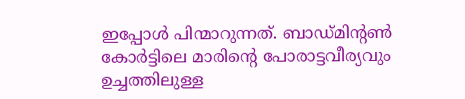ഇപ്പോൾ പിന്മാറുന്നത്. ബാഡ്മിന്റൺ കോർട്ടിലെ മാരിന്റെ പോരാട്ടവീര്യവും ഉച്ചത്തിലുള്ള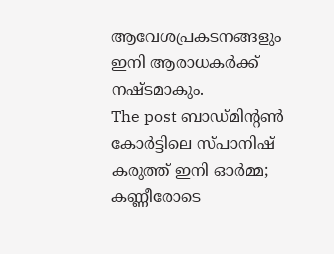ആവേശപ്രകടനങ്ങളും ഇനി ആരാധകർക്ക് നഷ്ടമാകും.
The post ബാഡ്മിന്റൺ കോർട്ടിലെ സ്പാനിഷ് കരുത്ത് ഇനി ഓർമ്മ; കണ്ണീരോടെ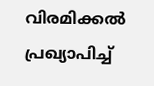വിരമിക്കൽ പ്രഖ്യാപിച്ച്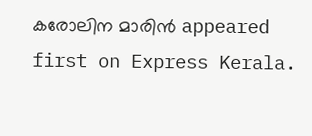കരോലിന മാരിൻ appeared first on Express Kerala.